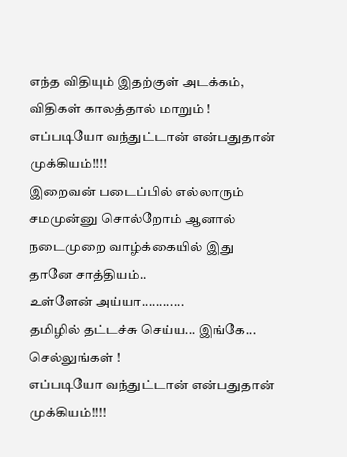எந்த விதியும் இதற்குள் அடக்கம், விதிகள் காலத்தால் மாறும் !
எப்படியோ வந்துட்டான் என்பதுதான் முக்கியம்!!!!
இறைவன் படைப்பில் எல்லாரும் சமமுன்னு சொல்றோம் ஆனால் நடைமுறை வாழ்க்கையில் இது தானே சாத்தியம்..
உள்ளேன் அய்யா............
தமிழில் தட்டச்சு செய்ய... இங்கே... செல்லுங்கள் !
எப்படியோ வந்துட்டான் என்பதுதான் முக்கியம்!!!!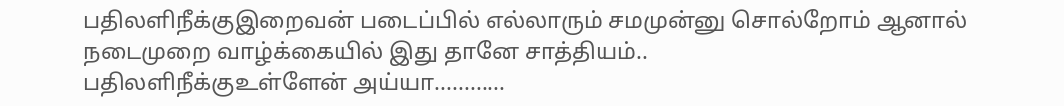பதிலளிநீக்குஇறைவன் படைப்பில் எல்லாரும் சமமுன்னு சொல்றோம் ஆனால் நடைமுறை வாழ்க்கையில் இது தானே சாத்தியம்..
பதிலளிநீக்குஉள்ளேன் அய்யா............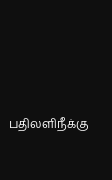பதிலளிநீக்கு